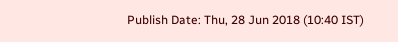Publish Date: Thu, 28 Jun 2018 (10:40 IST)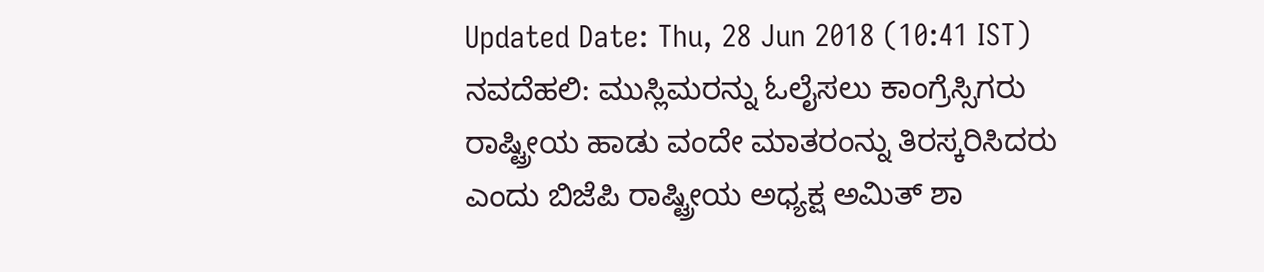Updated Date: Thu, 28 Jun 2018 (10:41 IST)
ನವದೆಹಲಿ: ಮುಸ್ಲಿಮರನ್ನು ಓಲೈಸಲು ಕಾಂಗ್ರೆಸ್ಸಿಗರು ರಾಷ್ಟ್ರೀಯ ಹಾಡು ವಂದೇ ಮಾತರಂನ್ನು ತಿರಸ್ಕರಿಸಿದರು ಎಂದು ಬಿಜೆಪಿ ರಾಷ್ಟ್ರೀಯ ಅಧ್ಯಕ್ಷ ಅಮಿತ್ ಶಾ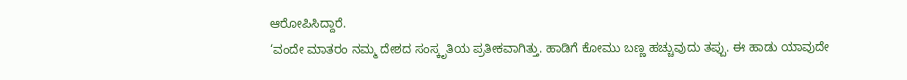ಆರೋಪಿಸಿದ್ದಾರೆ.
‘ವಂದೇ ಮಾತರಂ ನಮ್ಮ ದೇಶದ ಸಂಸ್ಕೃತಿಯ ಪ್ರತೀಕವಾಗಿತ್ತು. ಹಾಡಿಗೆ ಕೋಮು ಬಣ್ಣ ಹಚ್ಚುವುದು ತಪ್ಪು. ಈ ಹಾಡು ಯಾವುದೇ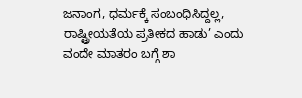ಜನಾಂಗ, ಧರ್ಮಕ್ಕೆ ಸಂಬಂಧಿಸಿದ್ದಲ್ಲ, ರಾಷ್ಟ್ರೀಯತೆಯ ಪ್ರತೀಕದ ಹಾಡು’ ಎಂದು ವಂದೇ ಮಾತರಂ ಬಗ್ಗೆ ಶಾ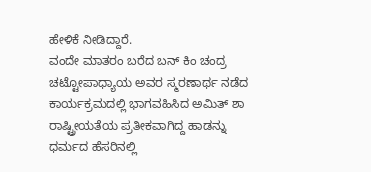ಹೇಳಿಕೆ ನೀಡಿದ್ದಾರೆ.
ವಂದೇ ಮಾತರಂ ಬರೆದ ಬನ್ ಕಿಂ ಚಂದ್ರ ಚಟ್ಟೋಪಾಧ್ಯಾಯ ಅವರ ಸ್ಮರಣಾರ್ಥ ನಡೆದ ಕಾರ್ಯಕ್ರಮದಲ್ಲಿ ಭಾಗವಹಿಸಿದ ಅಮಿತ್ ಶಾ ರಾಷ್ಟ್ರೀಯತೆಯ ಪ್ರತೀಕವಾಗಿದ್ದ ಹಾಡನ್ನು ಧರ್ಮದ ಹೆಸರಿನಲ್ಲಿ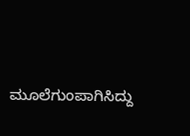ಮೂಲೆಗುಂಪಾಗಿಸಿದ್ದು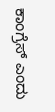ಕಾಂಗ್ರೆಸ್ ಎಂದು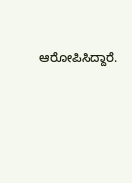ಆರೋಪಿಸಿದ್ದಾರೆ.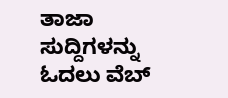ತಾಜಾ ಸುದ್ದಿಗಳನ್ನು ಓದಲು ವೆಬ್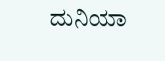ದುನಿಯಾ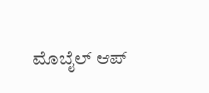ಮೊಬೈಲ್ ಆಪ್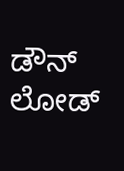ಡೌನ್ ಲೋಡ್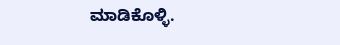ಮಾಡಿಕೊಳ್ಳಿ.